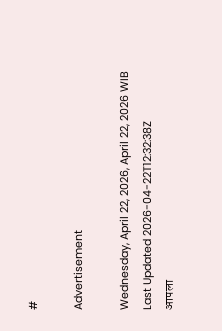#

Advertisement

Wednesday, April 22, 2026, April 22, 2026 WIB
Last Updated 2026-04-22T12:32:38Z
आपला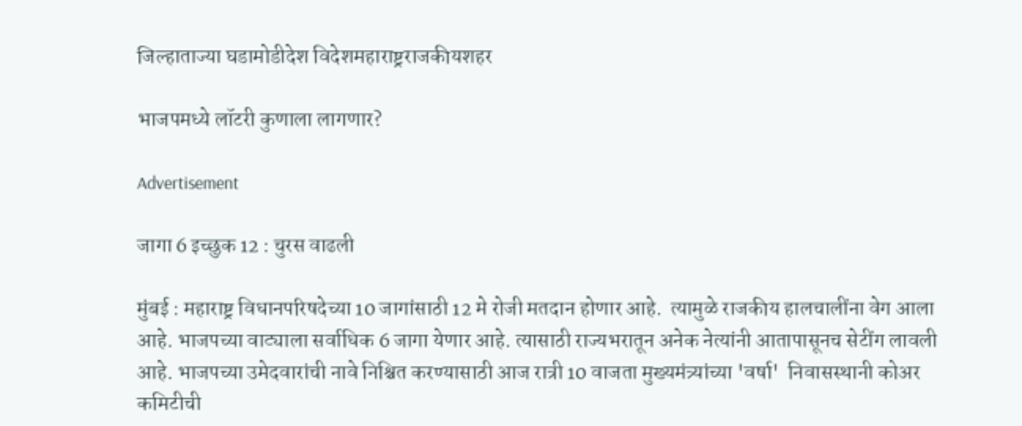जिल्हाताज्या घडामोडीदेश विदेशमहाराष्ट्रराजकीयशहर

भाजपमध्ये लॉटरी कुणाला लागणार?

Advertisement

जागा 6 इच्छुक 12 : चुरस वाढली

मुंबई : महाराष्ट्र विधानपरिषदेच्या 10 जागांसाठी 12 मे रोजी मतदान होणार आहे.  त्यामुळे राजकीय हालचालींना वेग आला आहे. भाजपच्या वाट्याला सर्वाधिक 6 जागा येणार आहे. त्यासाठी राज्यभरातून अनेक नेत्यांनी आतापासूनच सेटींग लावली आहे. भाजपच्या उमेदवारांची नावे निश्चित करण्यासाठी आज रात्री 10 वाजता मुख्यमंत्र्यांच्या 'वर्षा'  निवासस्थानी कोअर कमिटीची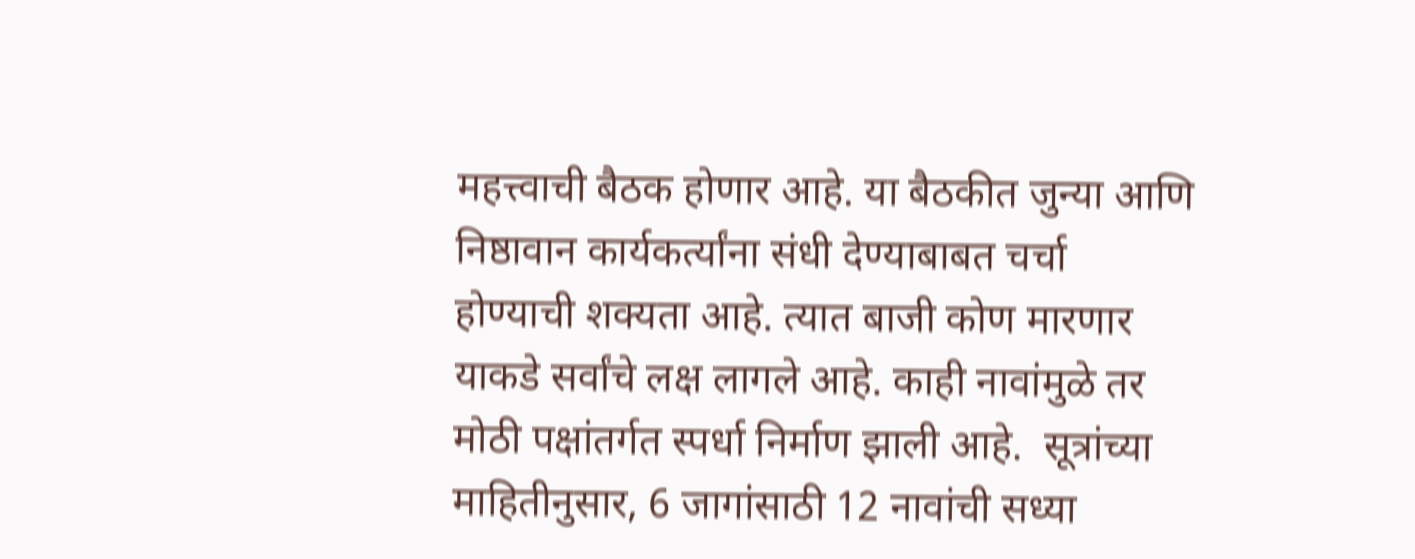महत्त्वाची बैठक होणार आहे. या बैठकीत जुन्या आणि निष्ठावान कार्यकर्त्यांना संधी देण्याबाबत चर्चा होण्याची शक्यता आहे. त्यात बाजी कोण मारणार याकडे सर्वांचे लक्ष लागले आहे. काही नावांमुळे तर मोठी पक्षांतर्गत स्पर्धा निर्माण झाली आहे.  सूत्रांच्या माहितीनुसार, 6 जागांसाठी 12 नावांची सध्या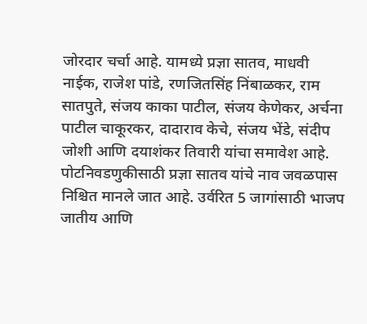जोरदार चर्चा आहे. यामध्ये प्रज्ञा सातव, माधवी नाईक, राजेश पांडे, रणजितसिंह निंबाळकर, राम सातपुते, संजय काका पाटील, संजय केणेकर, अर्चना पाटील चाकूरकर, दादाराव केचे, संजय भेंडे, संदीप जोशी आणि दयाशंकर तिवारी यांचा समावेश आहे. पोटनिवडणुकीसाठी प्रज्ञा सातव यांचे नाव जवळपास निश्चित मानले जात आहे. उर्वरित 5 जागांसाठी भाजप जातीय आणि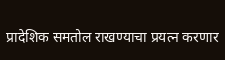प्रादेशिक समतोल राखण्याचा प्रयत्न करणार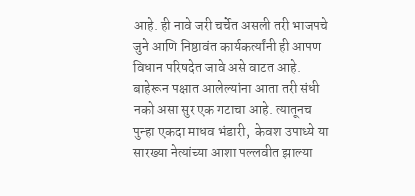आहे. ही नावे जरी चर्चेत असली तरी भाजपचे जुने आणि निष्ठावंत कार्यकर्त्यांनी ही आपण विधान परिषदेत जावे असे वाटत आहे. बाहेरून पक्षात आलेल्यांना आता तरी संधी नको असा सुर एक गटाचा आहे. त्यातूनच पुन्हा एकदा माधव भंडारी,  केवश उपाध्ये या सारख्या नेत्यांच्या आशा पल्लवीत झाल्या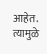आहेत. त्यामुळे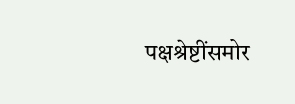पक्षश्रेष्टींसमोर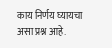काय निर्णय घ्यायचा असा प्रश्न आहे.